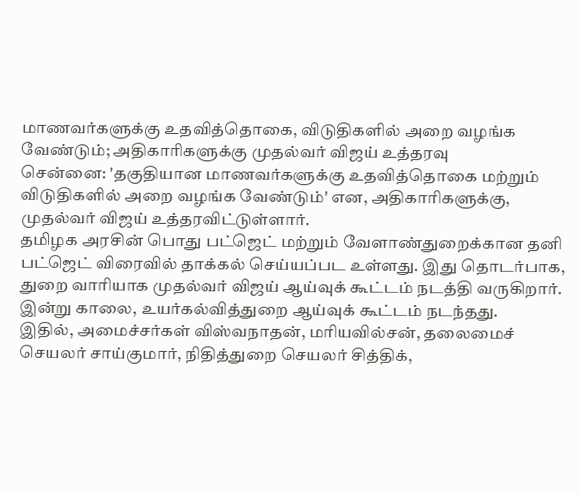மாணவர்களுக்கு உதவித்தொகை, விடுதிகளில் அறை வழங்க வேண்டும்; அதிகாரிகளுக்கு முதல்வர் விஜய் உத்தரவு
சென்னை: 'தகுதியான மாணவர்களுக்கு உதவித்தொகை மற்றும் விடுதிகளில் அறை வழங்க வேண்டும்' என, அதிகாரிகளுக்கு, முதல்வர் விஜய் உத்தரவிட்டுள்ளார்.
தமிழக அரசின் பொது பட்ஜெட் மற்றும் வேளாண்துறைக்கான தனி பட்ஜெட் விரைவில் தாக்கல் செய்யப்பட உள்ளது. இது தொடர்பாக, துறை வாரியாக முதல்வர் விஜய் ஆய்வுக் கூட்டம் நடத்தி வருகிறார். இன்று காலை, உயர்கல்வித்துறை ஆய்வுக் கூட்டம் நடந்தது.
இதில், அமைச்சர்கள் விஸ்வநாதன், மரியவில்சன், தலைமைச் செயலர் சாய்குமார், நிதித்துறை செயலர் சித்திக்,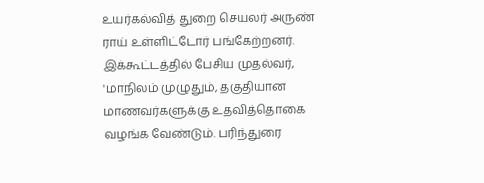உயர்கல்வித் துறை செயலர் அருண் ராய் உள்ளிட்டோர் பங்கேற்றனர்.
இக்கூட்டத்தில் பேசிய முதல்வர், 'மாநிலம் முழுதும், தகுதியான மாணவர்களுக்கு உதவித்தொகை வழங்க வேண்டும். பரிந்துரை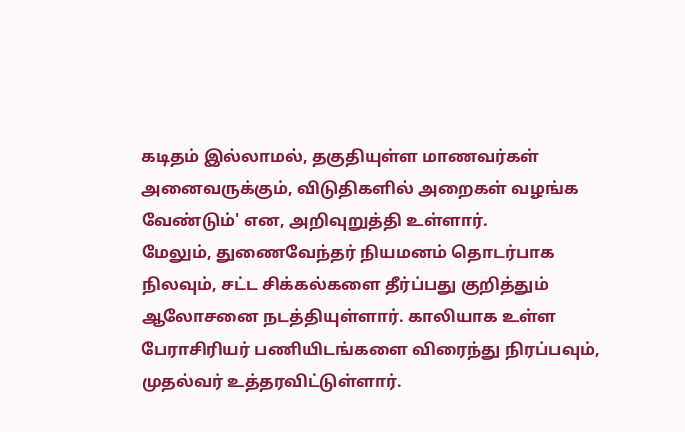கடிதம் இல்லாமல், தகுதியுள்ள மாணவர்கள் அனைவருக்கும், விடுதிகளில் அறைகள் வழங்க வேண்டும்' என, அறிவுறுத்தி உள்ளார்.
மேலும், துணைவேந்தர் நியமனம் தொடர்பாக நிலவும், சட்ட சிக்கல்களை தீர்ப்பது குறித்தும் ஆலோசனை நடத்தியுள்ளார். காலியாக உள்ள பேராசிரியர் பணியிடங்களை விரைந்து நிரப்பவும், முதல்வர் உத்தரவிட்டுள்ளார்.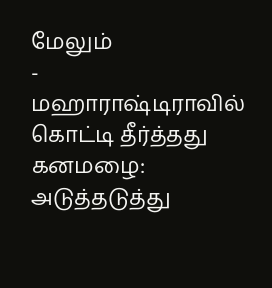மேலும்
-
மஹாராஷ்டிராவில் கொட்டி தீர்த்தது கனமழை: அடுத்தடுத்து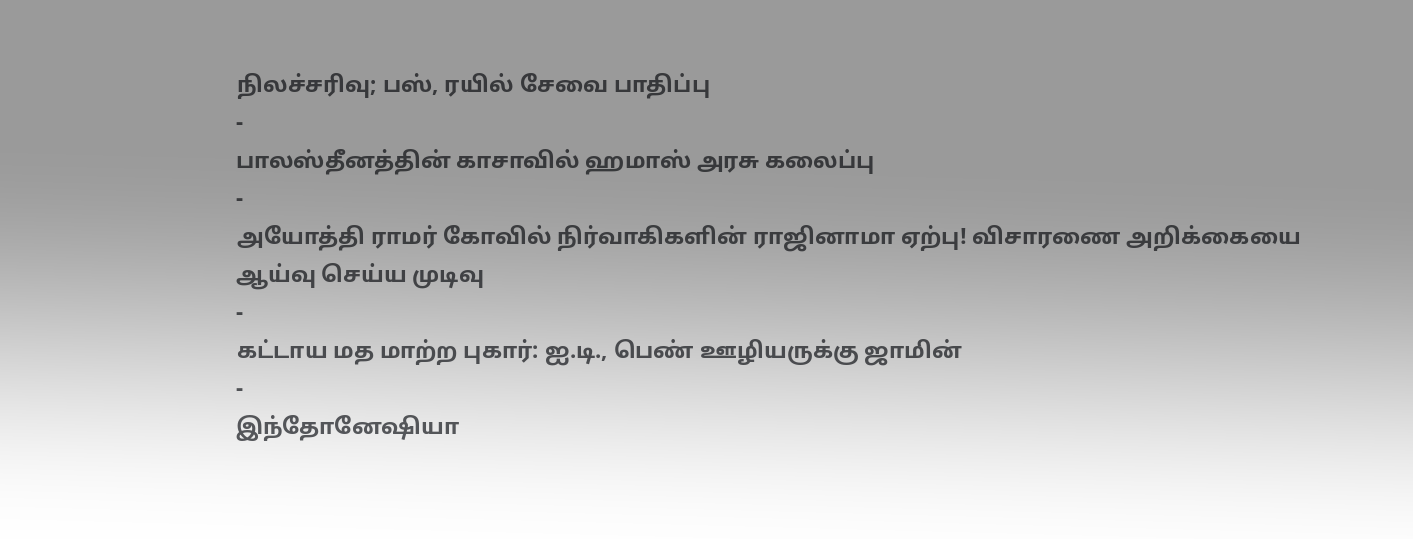நிலச்சரிவு; பஸ், ரயில் சேவை பாதிப்பு
-
பாலஸ்தீனத்தின் காசாவில் ஹமாஸ் அரசு கலைப்பு
-
அயோத்தி ராமர் கோவில் நிர்வாகிகளின் ராஜினாமா ஏற்பு! விசாரணை அறிக்கையை ஆய்வு செய்ய முடிவு
-
கட்டாய மத மாற்ற புகார்: ஐ.டி., பெண் ஊழியருக்கு ஜாமின்
-
இந்தோனேஷியா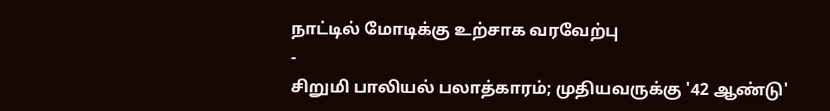நாட்டில் மோடிக்கு உற்சாக வரவேற்பு
-
சிறுமி பாலியல் பலாத்காரம்; முதியவருக்கு '42 ஆண்டு'